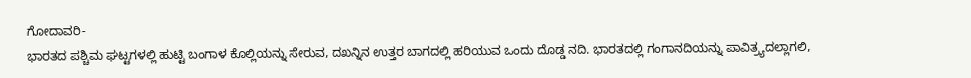ಗೋದಾವರಿ-
ಭಾರತದ ಪಶ್ಚಿಮ ಘಟ್ಟಗಳಲ್ಲಿ ಹುಟ್ಟಿ ಬಂಗಾಳ ಕೊಲ್ಲಿಯನ್ನು ಸೇರುವ, ದಖನ್ನಿನ ಉತ್ತರ ಬಾಗದಲ್ಲಿ ಹರಿಯುವ ಒಂದು ದೊಡ್ಡ ನದಿ. ಭಾರತದಲ್ಲಿ ಗಂಗಾನದಿಯನ್ನು ಪಾವಿತ್ರ್ಯದಲ್ಲಾಗಲಿ,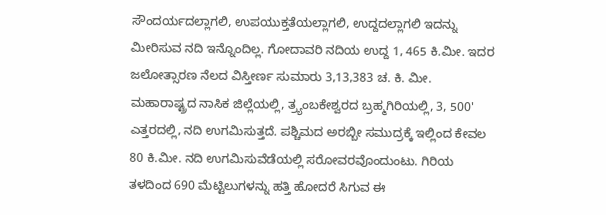ಸೌಂದರ್ಯದಲ್ಲಾಗಲಿ, ಉಪಯುಕ್ತತೆಯಲ್ಲಾಗಲಿ, ಉದ್ದದಲ್ಲಾಗಲಿ ಇದನ್ನು ಮೀರಿಸುವ ನದಿ ಇನ್ನೊಂದಿಲ್ಲ. ಗೋದಾವರಿ ನದಿಯ ಉದ್ದ 1, 465 ಕಿ.ಮೀ. ಇದರ ಜಲೋತ್ಸಾರಣ ನೆಲದ ವಿಸ್ತೀರ್ಣ ಸುಮಾರು 3,13,383 ಚ. ಕಿ. ಮೀ. ಮಹಾರಾಷ್ಟ್ರದ ನಾಸಿಕ ಜಿಲ್ಲೆಯಲ್ಲಿ, ತ್ರ್ಯಂಬಕೇಶ್ವರದ ಬ್ರಹ್ಮಗಿರಿಯಲ್ಲಿ, 3, 500' ಎತ್ತರದಲ್ಲಿ, ನದಿ ಉಗಮಿಸುತ್ತದೆ. ಪಶ್ಚಿಮದ ಅರಬ್ಬೀ ಸಮುದ್ರಕ್ಕೆ ಇಲ್ಲಿಂದ ಕೇವಲ 80 ಕಿ.ಮೀ. ನದಿ ಉಗಮಿಸುವೆಡೆಯಲ್ಲಿ ಸರೋವರವೊಂದುಂಟು. ಗಿರಿಯ ತಳದಿಂದ 690 ಮೆಟ್ಟಿಲುಗಳನ್ನು ಹತ್ತಿ ಹೋದರೆ ಸಿಗುವ ಈ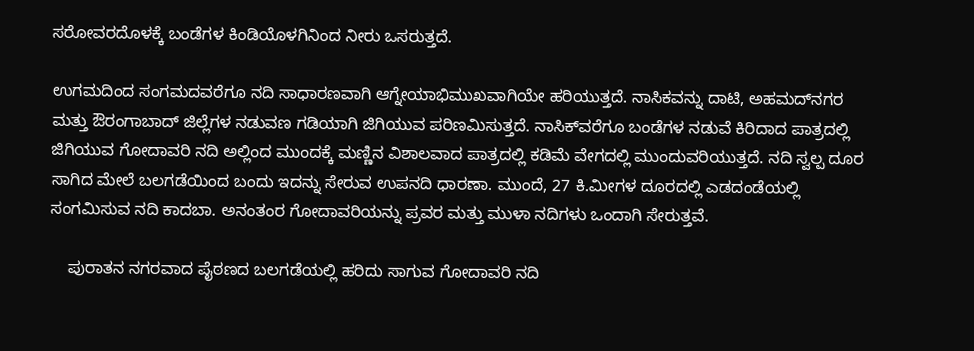ಸರೋವರದೊಳಕ್ಕೆ ಬಂಡೆಗಳ ಕಿಂಡಿಯೊಳಗಿನಿಂದ ನೀರು ಒಸರುತ್ತದೆ.

ಉಗಮದಿಂದ ಸಂಗಮದವರೆಗೂ ನದಿ ಸಾಧಾರಣವಾಗಿ ಆಗ್ನೇಯಾಭಿಮುಖವಾಗಿಯೇ ಹರಿಯುತ್ತದೆ. ನಾಸಿಕವನ್ನು ದಾಟಿ, ಅಹಮದ್‍ನಗರ ಮತ್ತು ಔರಂಗಾಬಾದ್ ಜಿಲ್ಲೆಗಳ ನಡುವಣ ಗಡಿಯಾಗಿ ಜಿಗಿಯುವ ಪರಿಣಮಿಸುತ್ತದೆ. ನಾಸಿಕ್‍ವರೆಗೂ ಬಂಡೆಗಳ ನಡುವೆ ಕಿರಿದಾದ ಪಾತ್ರದಲ್ಲಿ ಜಿಗಿಯುವ ಗೋದಾವರಿ ನದಿ ಅಲ್ಲಿಂದ ಮುಂದಕ್ಕೆ ಮಣ್ಣಿನ ವಿಶಾಲವಾದ ಪಾತ್ರದಲ್ಲಿ ಕಡಿಮೆ ವೇಗದಲ್ಲಿ ಮುಂದುವರಿಯುತ್ತದೆ. ನದಿ ಸ್ವಲ್ಪ ದೂರ ಸಾಗಿದ ಮೇಲೆ ಬಲಗಡೆಯಿಂದ ಬಂದು ಇದನ್ನು ಸೇರುವ ಉಪನದಿ ಧಾರಣಾ. ಮುಂದೆ, 27 ಕಿ.ಮೀಗಳ ದೂರದಲ್ಲಿ ಎಡದಂಡೆಯಲ್ಲಿ ಸಂಗಮಿಸುವ ನದಿ ಕಾದಬಾ. ಅನಂತಂರ ಗೋದಾವರಿಯನ್ನು ಪ್ರವರ ಮತ್ತು ಮುಳಾ ನದಿಗಳು ಒಂದಾಗಿ ಸೇರುತ್ತವೆ.

    ಪುರಾತನ ನಗರವಾದ ಪೈಠಣದ ಬಲಗಡೆಯಲ್ಲಿ ಹರಿದು ಸಾಗುವ ಗೋದಾವರಿ ನದಿ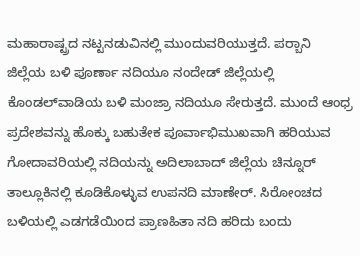ಮಹಾರಾಷ್ಟ್ರದ ನಟ್ಟನಡುವಿನಲ್ಲಿ ಮುಂದುವರಿಯುತ್ತದೆ. ಪರ್‍ಬಾನಿ ಜಿಲ್ಲೆಯ ಬಳಿ ಪೂರ್ಣಾ ನದಿಯೂ ನಂದೇಡ್ ಜಿಲ್ಲೆಯಲ್ಲಿ ಕೊಂಡಲ್‍ವಾಡಿಯ ಬಳಿ ಮಂಜ್ರಾ ನದಿಯೂ ಸೇರುತ್ತದೆ. ಮುಂದೆ ಆಂಧ್ರ ಪ್ರದೇಶವನ್ನು ಹೊಕ್ಕು ಬಹುತೇಕ ಪೂರ್ವಾಭಿಮುಖವಾಗಿ ಹರಿಯುವ ಗೋದಾವರಿಯಲ್ಲಿ ನದಿಯನ್ನು ಅದಿಲಾಬಾದ್ ಜಿಲ್ಲೆಯ ಚಿನ್ನೂರ್ ತಾಲ್ಲೂಕಿನಲ್ಲಿ ಕೂಡಿಕೊಳ್ಳುವ ಉಪನದಿ ಮಾಣೇರ್. ಸಿರೋಂಚದ ಬಳಿಯಲ್ಲಿ ಎಡಗಡೆಯಿಂದ ಪ್ರಾಣಹಿತಾ ನದಿ ಹರಿದು ಬಂದು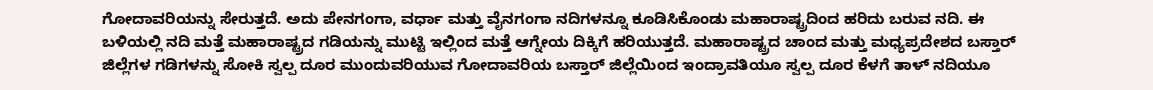ಗೋದಾವರಿಯನ್ನು ಸೇರುತ್ತದೆ. ಅದು ಪೇನಗಂಗಾ, ವರ್ಧಾ ಮತ್ತು ವೈನಗಂಗಾ ನದಿಗಳನ್ನೂ ಕೂಡಿಸಿಕೊಂಡು ಮಹಾರಾಷ್ಟ್ರದಿಂದ ಹರಿದು ಬರುವ ನದಿ. ಈ ಬಳಿಯಲ್ಲಿ ನದಿ ಮತ್ತೆ ಮಹಾರಾಷ್ಟ್ರದ ಗಡಿಯನ್ನು ಮುಟ್ಟಿ ಇಲ್ಲಿಂದ ಮತ್ತೆ ಆಗ್ನೇಯ ದಿಕ್ಕಿಗೆ ಹರಿಯುತ್ತದೆ. ಮಹಾರಾಷ್ಟ್ರದ ಚಾಂದ ಮತ್ತು ಮಧ್ಯಪ್ರದೇಶದ ಬಸ್ತಾರ್ ಜಿಲ್ಲೆಗಳ ಗಡಿಗಳನ್ನು ಸೋಕಿ ಸ್ವಲ್ಪ ದೂರ ಮುಂದುವರಿಯುವ ಗೋದಾವರಿಯ ಬಸ್ತಾರ್ ಜಿಲ್ಲೆಯಿಂದ ಇಂದ್ರಾವತಿಯೂ ಸ್ವಲ್ಪ ದೂರ ಕೆಳಗೆ ತಾಳ್ ನದಿಯೂ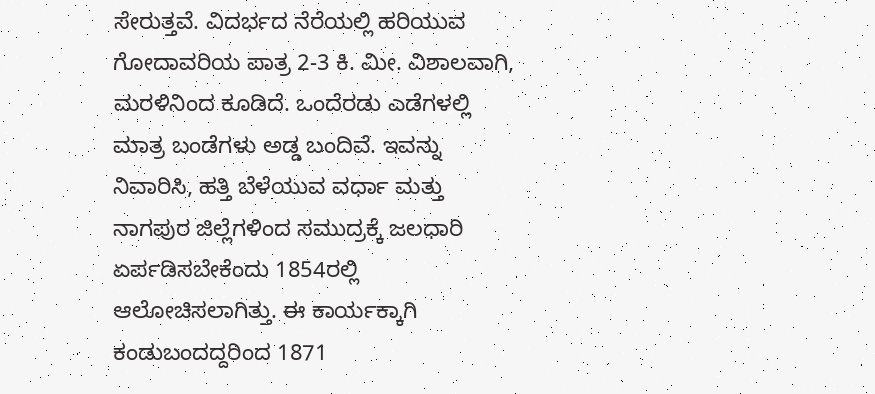ಸೇರುತ್ತವೆ. ವಿದರ್ಭದ ನೆರೆಯಲ್ಲಿ ಹರಿಯುವ ಗೋದಾವರಿಯ ಪಾತ್ರ 2-3 ಕಿ. ಮೀ. ವಿಶಾಲವಾಗಿ, ಮರಳಿನಿಂದ ಕೂಡಿದೆ. ಒಂದೆರಡು ಎಡೆಗಳಲ್ಲಿ ಮಾತ್ರ ಬಂಡೆಗಳು ಅಡ್ಡ ಬಂದಿವೆ. ಇವನ್ನು ನಿವಾರಿಸಿ, ಹತ್ತಿ ಬೆಳೆಯುವ ವರ್ಧಾ ಮತ್ತು ನಾಗಪುರ ಜಿಲ್ಲೆಗಳಿಂದ ಸಮುದ್ರಕ್ಕೆ ಜಲಧಾರಿ ಏರ್ಪಡಿಸಬೇಕೆಂದು 1854ರಲ್ಲಿ ಆಲೋಚಿಸಲಾಗಿತ್ತು. ಈ ಕಾರ್ಯಕ್ಕಾಗಿ ಕಂಡುಬಂದದ್ದರಿಂದ 1871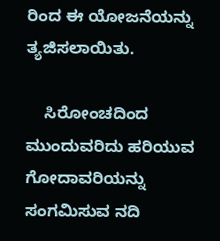ರಿಂದ ಈ ಯೋಜನೆಯನ್ನು ತ್ಯಜಿಸಲಾಯಿತು.

    ಸಿರೋಂಚದಿಂದ ಮುಂದುವರಿದು ಹರಿಯುವ ಗೋದಾವರಿಯನ್ನು ಸಂಗಮಿಸುವ ನದಿ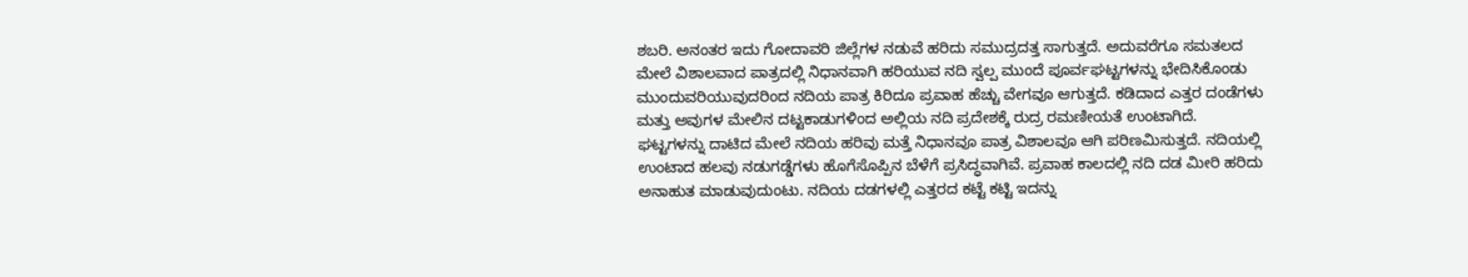ಶಬರಿ. ಅನಂತರ ಇದು ಗೋದಾವರಿ ಜಿಲ್ಲೆಗಳ ನಡುವೆ ಹರಿದು ಸಮುದ್ರದತ್ತ ಸಾಗುತ್ತದೆ. ಅದುವರೆಗೂ ಸಮತಲದ ಮೇಲೆ ವಿಶಾಲವಾದ ಪಾತ್ರದಲ್ಲಿ ನಿಧಾನವಾಗಿ ಹರಿಯುವ ನದಿ ಸ್ವಲ್ಪ ಮುಂದೆ ಪೂರ್ವಘಟ್ಟಗಳನ್ನು ಭೇದಿಸಿಕೊಂಡು ಮುಂದುವರಿಯುವುದರಿಂದ ನದಿಯ ಪಾತ್ರ ಕಿರಿದೂ ಪ್ರವಾಹ ಹೆಚ್ಚು ವೇಗವೂ ಆಗುತ್ತದೆ. ಕಡಿದಾದ ಎತ್ತರ ದಂಡೆಗಳು ಮತ್ತು ಅವುಗಳ ಮೇಲಿನ ದಟ್ಟಕಾಡುಗಳಿಂದ ಅಲ್ಲಿಯ ನದಿ ಪ್ರದೇಶಕ್ಕೆ ರುದ್ರ ರಮಣೀಯತೆ ಉಂಟಾಗಿದೆ. ಘಟ್ಟಗಳನ್ನು ದಾಟಿದ ಮೇಲೆ ನದಿಯ ಹರಿವು ಮತ್ತೆ ನಿಧಾನವೂ ಪಾತ್ರ ವಿಶಾಲವೂ ಆಗಿ ಪರಿಣಮಿಸುತ್ತದೆ. ನದಿಯಲ್ಲಿ ಉಂಟಾದ ಹಲವು ನಡುಗಡ್ಡೆಗಳು ಹೊಗೆಸೊಪ್ಪಿನ ಬೆಳೆಗೆ ಪ್ರಸಿದ್ಧವಾಗಿವೆ. ಪ್ರವಾಹ ಕಾಲದಲ್ಲಿ ನದಿ ದಡ ಮೀರಿ ಹರಿದು ಅನಾಹುತ ಮಾಡುವುದುಂಟು. ನದಿಯ ದಡಗಳಲ್ಲಿ ಎತ್ತರದ ಕಟ್ಟೆ ಕಟ್ಟಿ ಇದನ್ನು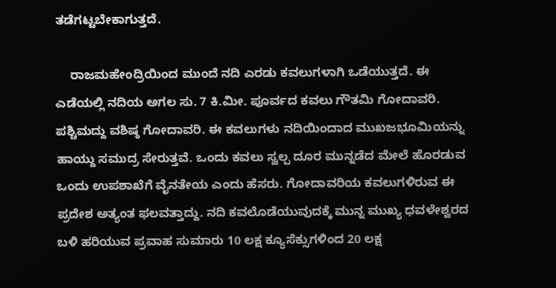ತಡೆಗಟ್ಟಬೇಕಾಗುತ್ತದೆ.

    ರಾಜಮಹೇಂದ್ರಿಯಿಂದ ಮುಂದೆ ನದಿ ಎರಡು ಕವಲುಗಳಾಗಿ ಒಡೆಯುತ್ತದೆ. ಈ ಎಡೆಯಲ್ಲಿ ನದಿಯ ಅಗಲ ಸು. 7 ಕಿ.ಮೀ. ಪೂರ್ವದ ಕವಲು ಗೌತಮಿ ಗೋದಾವರಿ. ಪಶ್ಚಿಮದ್ದು ವಶಿಷ್ಠ ಗೋದಾವರಿ. ಈ ಕವಲುಗಳು ನದಿಯಿಂದಾದ ಮುಖಜಭೂಮಿಯನ್ನು ಹಾಯ್ದು ಸಮುದ್ರ ಸೇರುತ್ತವೆ. ಒಂದು ಕವಲು ಸ್ವಲ್ಪ ದೂರ ಮುನ್ನಡೆದ ಮೇಲೆ ಹೊರಡುವ ಒಂದು ಉಪಶಾಖೆಗೆ ವೈನತೇಯ ಎಂದು ಹೆಸರು. ಗೋದಾವರಿಯ ಕವಲುಗಳಿರುವ ಈ ಪ್ರದೇಶ ಅತ್ಯಂತ ಫಲವತ್ತಾದ್ದು. ನದಿ ಕವಲೊಡೆಯುವುದಕ್ಕೆ ಮುನ್ನ ಮುಖ್ಯ ಧವಳೇಶ್ವರದ ಬಳಿ ಹರಿಯುವ ಪ್ರವಾಹ ಸುಮಾರು 10 ಲಕ್ಷ ಕ್ಯೂಸೆಕ್ಸುಗಳಿಂದ 20 ಲಕ್ಷ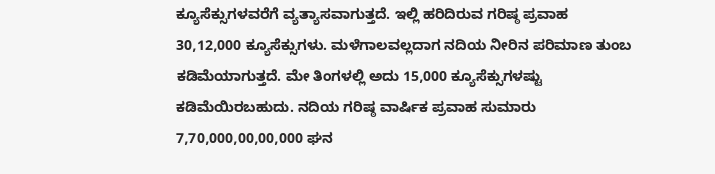ಕ್ಯೂಸೆಕ್ಸುಗಳವರೆಗೆ ವ್ಯತ್ಯಾಸವಾಗುತ್ತದೆ. ಇಲ್ಲಿ ಹರಿದಿರುವ ಗರಿಷ್ಠ ಪ್ರವಾಹ 30,12,000 ಕ್ಯೂಸೆಕ್ಸುಗಳು. ಮಳೆಗಾಲವಲ್ಲದಾಗ ನದಿಯ ನೀರಿನ ಪರಿಮಾಣ ತುಂಬ ಕಡಿಮೆಯಾಗುತ್ತದೆ. ಮೇ ತಿಂಗಳಲ್ಲಿ ಅದು 15,000 ಕ್ಯೂಸೆಕ್ಸುಗಳಷ್ಟು ಕಡಿಮೆಯಿರಬಹುದು. ನದಿಯ ಗರಿಷ್ಠ ವಾರ್ಷಿಕ ಪ್ರವಾಹ ಸುಮಾರು 7,70,000,00,00,000 ಘನ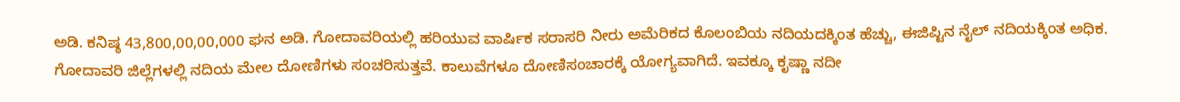ಅಡಿ. ಕನಿಷ್ಠ 43,800,00,00,000 ಘನ ಅಡಿ. ಗೋದಾವರಿಯಲ್ಲಿ ಹರಿಯುವ ವಾರ್ಷಿಕ ಸರಾಸರಿ ನೀರು ಅಮೆರಿಕದ ಕೊಲಂಬಿಯ ನದಿಯದಕ್ಕಿಂತ ಹೆಚ್ಚು, ಈಜಿಪ್ಟಿನ ನೈಲ್ ನದಿಯಕ್ಕಿಂತ ಅಧಿಕ. ಗೋದಾವರಿ ಜಿಲ್ಲೆಗಳಲ್ಲಿ ನದಿಯ ಮೇಲ ದೋಣಿಗಳು ಸಂಚರಿಸುತ್ತವೆ. ಕಾಲುವೆಗಳೂ ದೋಣಿಸಂಚಾರಕ್ಕೆ ಯೋಗ್ಯವಾಗಿದೆ. ಇವಕ್ಕೂ ಕೃಷ್ಣಾ ನದೀ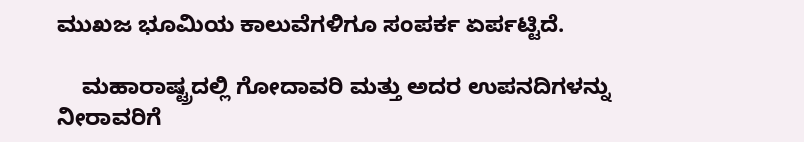ಮುಖಜ ಭೂಮಿಯ ಕಾಲುವೆಗಳಿಗೂ ಸಂಪರ್ಕ ಏರ್ಪಟ್ಟಿದೆ.

    ಮಹಾರಾಷ್ಟ್ರದಲ್ಲಿ ಗೋದಾವರಿ ಮತ್ತು ಅದರ ಉಪನದಿಗಳನ್ನು ನೀರಾವರಿಗೆ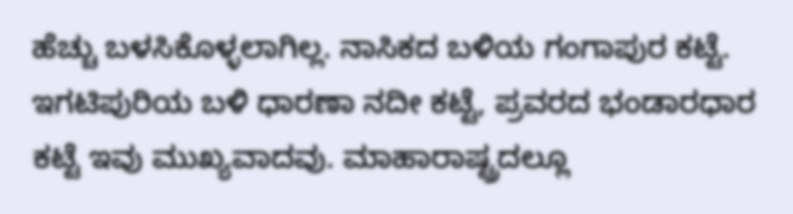ಹೆಚ್ಚು ಬಳಸಿಕೊಳ್ಳಲಾಗಿಲ್ಲ. ನಾಸಿಕದ ಬಳಿಯ ಗಂಗಾಪುರ ಕಟ್ಟೆ. ಇಗಟಿಪುರಿಯ ಬಳಿ ಧಾರಣಾ ನದೀ ಕಟ್ಟೆ, ಪ್ರವರದ ಭಂಡಾರಧಾರ ಕಟ್ಟೆ ಇವು ಮುಖ್ಯವಾದವು. ಮಾಹಾರಾಷ್ಟ್ರದಲ್ಲೂ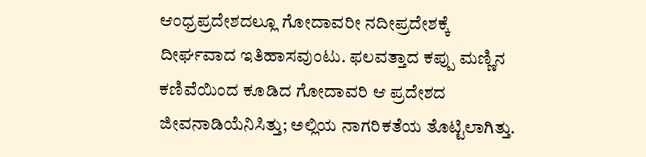ಆಂಧ್ರಪ್ರದೇಶದಲ್ಲೂ ಗೋದಾವರೀ ನದೀಪ್ರದೇಶಕ್ಕೆ ದೀರ್ಘವಾದ ಇತಿಹಾಸವುಂಟು. ಫಲವತ್ತಾದ ಕಪ್ಪು ಮಣ್ಣಿನ ಕಣಿವೆಯಿಂದ ಕೂಡಿದ ಗೋದಾವರಿ ಆ ಪ್ರದೇಶದ ಜೀವನಾಡಿಯೆನಿಸಿತ್ತು; ಅಲ್ಲಿಯ ನಾಗರಿಕತೆಯ ತೊಟ್ಟಿಲಾಗಿತ್ತು.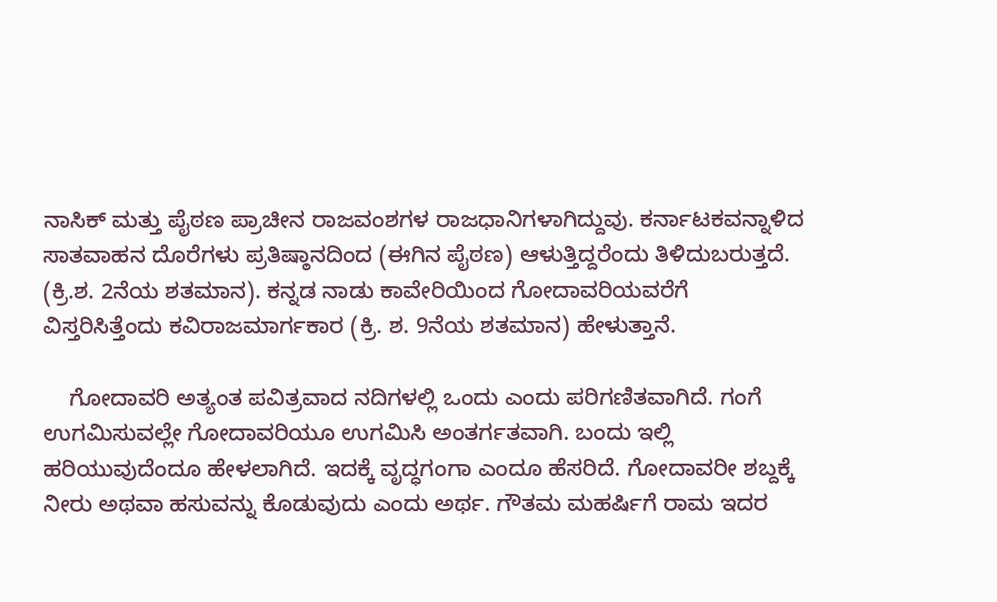ನಾಸಿಕ್ ಮತ್ತು ಪೈಠಣ ಪ್ರಾಚೀನ ರಾಜವಂಶಗಳ ರಾಜಧಾನಿಗಳಾಗಿದ್ದುವು. ಕರ್ನಾಟಕವನ್ನಾಳಿದ ಸಾತವಾಹನ ದೊರೆಗಳು ಪ್ರತಿಷ್ಠಾನದಿಂದ (ಈಗಿನ ಪೈಠಣ) ಆಳುತ್ತಿದ್ದರೆಂದು ತಿಳಿದುಬರುತ್ತದೆ. (ಕ್ರಿ.ಶ. 2ನೆಯ ಶತಮಾನ). ಕನ್ನಡ ನಾಡು ಕಾವೇರಿಯಿಂದ ಗೋದಾವರಿಯವರೆಗೆ ವಿಸ್ತರಿಸಿತ್ತೆಂದು ಕವಿರಾಜಮಾರ್ಗಕಾರ (ಕ್ರಿ. ಶ. 9ನೆಯ ಶತಮಾನ) ಹೇಳುತ್ತಾನೆ.

    ಗೋದಾವರಿ ಅತ್ಯಂತ ಪವಿತ್ರವಾದ ನದಿಗಳಲ್ಲಿ ಒಂದು ಎಂದು ಪರಿಗಣಿತವಾಗಿದೆ. ಗಂಗೆ ಉಗಮಿಸುವಲ್ಲೇ ಗೋದಾವರಿಯೂ ಉಗಮಿಸಿ ಅಂತರ್ಗತವಾಗಿ. ಬಂದು ಇಲ್ಲಿ ಹರಿಯುವುದೆಂದೂ ಹೇಳಲಾಗಿದೆ. ಇದಕ್ಕೆ ವೃದ್ಧಗಂಗಾ ಎಂದೂ ಹೆಸರಿದೆ. ಗೋದಾವರೀ ಶಬ್ದಕ್ಕೆ ನೀರು ಅಥವಾ ಹಸುವನ್ನು ಕೊಡುವುದು ಎಂದು ಅರ್ಥ. ಗೌತಮ ಮಹರ್ಷಿಗೆ ರಾಮ ಇದರ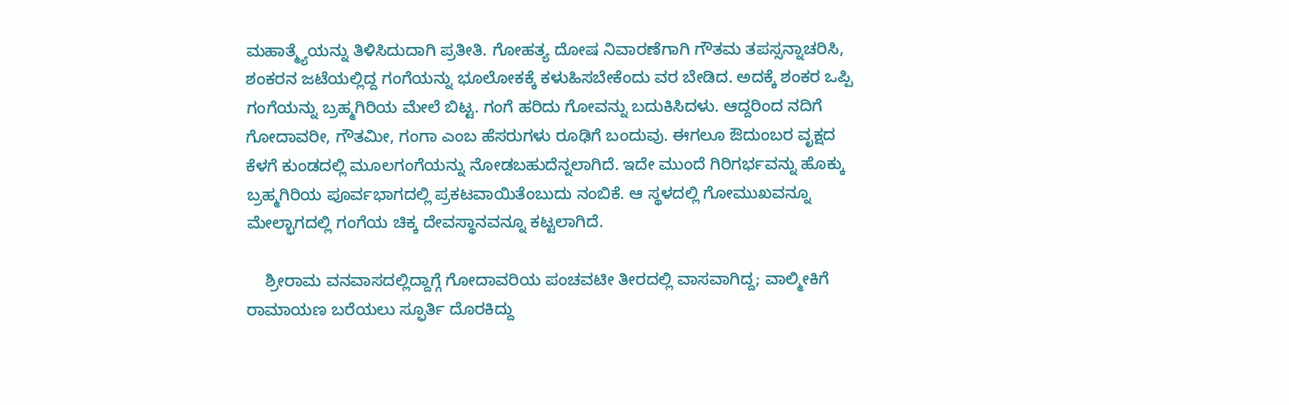ಮಹಾತ್ಮ್ಯೆಯನ್ನು ತಿಳಿಸಿದುದಾಗಿ ಪ್ರತೀತಿ. ಗೋಹತ್ಯ ದೋಷ ನಿವಾರಣೆಗಾಗಿ ಗೌತಮ ತಪಸ್ಸನ್ನಾಚರಿಸಿ, ಶಂಕರನ ಜಟೆಯಲ್ಲಿದ್ದ ಗಂಗೆಯನ್ನು ಭೂಲೋಕಕ್ಕೆ ಕಳುಹಿಸಬೇಕೆಂದು ವರ ಬೇಡಿದ. ಅದಕ್ಕೆ ಶಂಕರ ಒಪ್ಪಿ ಗಂಗೆಯನ್ನು ಬ್ರಹ್ಮಗಿರಿಯ ಮೇಲೆ ಬಿಟ್ಟ. ಗಂಗೆ ಹರಿದು ಗೋವನ್ನು ಬದುಕಿಸಿದಳು. ಆದ್ದರಿಂದ ನದಿಗೆ ಗೋದಾವರೀ, ಗೌತಮೀ, ಗಂಗಾ ಎಂಬ ಹೆಸರುಗಳು ರೂಢಿಗೆ ಬಂದುವು. ಈಗಲೂ ಔದುಂಬರ ವೃಕ್ಷದ ಕೆಳಗೆ ಕುಂಡದಲ್ಲಿ ಮೂಲಗಂಗೆಯನ್ನು ನೋಡಬಹುದೆನ್ನಲಾಗಿದೆ. ಇದೇ ಮುಂದೆ ಗಿರಿಗರ್ಭವನ್ನು ಹೊಕ್ಕು ಬ್ರಹ್ಮಗಿರಿಯ ಪೂರ್ವಭಾಗದಲ್ಲಿ ಪ್ರಕಟವಾಯಿತೆಂಬುದು ನಂಬಿಕೆ. ಆ ಸ್ಥಳದಲ್ಲಿ ಗೋಮುಖವನ್ನೂ ಮೇಲ್ಭಾಗದಲ್ಲಿ ಗಂಗೆಯ ಚಿಕ್ಕ ದೇವಸ್ಥಾನವನ್ನೂ ಕಟ್ಟಲಾಗಿದೆ.

    ಶ್ರೀರಾಮ ವನವಾಸದಲ್ಲಿದ್ದಾಗ್ಗೆ ಗೋದಾವರಿಯ ಪಂಚವಟೀ ತೀರದಲ್ಲಿ ವಾಸವಾಗಿದ್ದ; ವಾಲ್ಮೀಕಿಗೆ ರಾಮಾಯಣ ಬರೆಯಲು ಸ್ಫೂರ್ತಿ ದೊರಕಿದ್ದು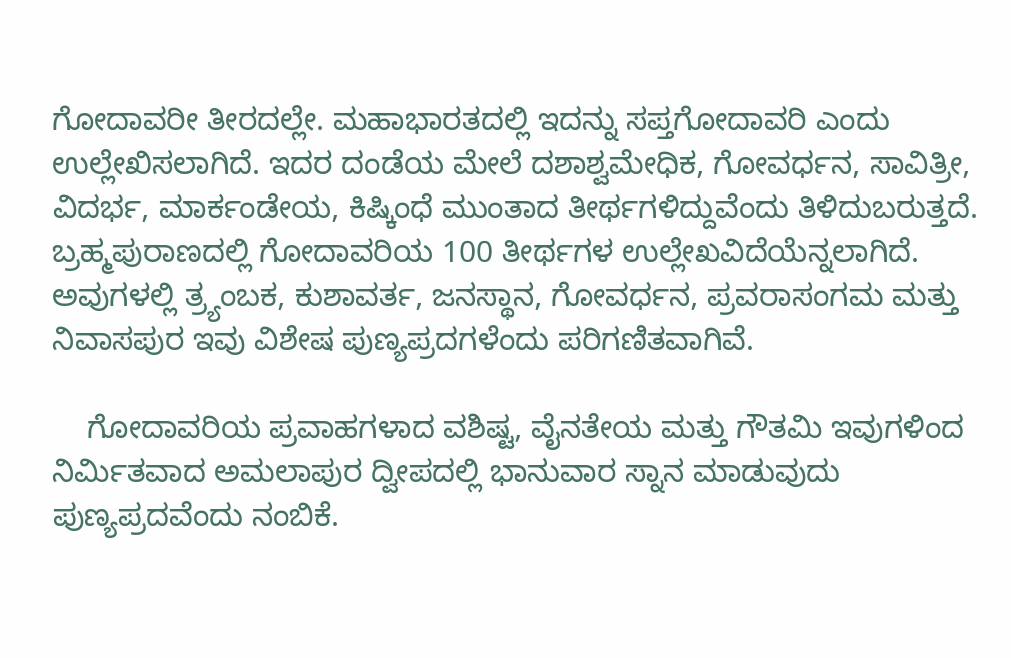ಗೋದಾವರೀ ತೀರದಲ್ಲೇ. ಮಹಾಭಾರತದಲ್ಲಿ ಇದನ್ನು ಸಪ್ತಗೋದಾವರಿ ಎಂದು ಉಲ್ಲೇಖಿಸಲಾಗಿದೆ. ಇದರ ದಂಡೆಯ ಮೇಲೆ ದಶಾಶ್ವಮೇಧಿಕ, ಗೋವರ್ಧನ, ಸಾವಿತ್ರೀ, ವಿದರ್ಭ, ಮಾರ್ಕಂಡೇಯ, ಕಿಷ್ಕಿಂಧೆ ಮುಂತಾದ ತೀರ್ಥಗಳಿದ್ದುವೆಂದು ತಿಳಿದುಬರುತ್ತದೆ. ಬ್ರಹ್ಮಪುರಾಣದಲ್ಲಿ ಗೋದಾವರಿಯ 100 ತೀರ್ಥಗಳ ಉಲ್ಲೇಖವಿದೆಯೆನ್ನಲಾಗಿದೆ. ಅವುಗಳಲ್ಲಿ ತ್ರ್ಯಂಬಕ, ಕುಶಾವರ್ತ, ಜನಸ್ಥಾನ, ಗೋವರ್ಧನ, ಪ್ರವರಾಸಂಗಮ ಮತ್ತು ನಿವಾಸಪುರ ಇವು ವಿಶೇಷ ಪುಣ್ಯಪ್ರದಗಳೆಂದು ಪರಿಗಣಿತವಾಗಿವೆ.

    ಗೋದಾವರಿಯ ಪ್ರವಾಹಗಳಾದ ವಶಿಷ್ಟ, ವೈನತೇಯ ಮತ್ತು ಗೌತಮಿ ಇವುಗಳಿಂದ ನಿರ್ಮಿತವಾದ ಅಮಲಾಪುರ ದ್ವೀಪದಲ್ಲಿ ಭಾನುವಾರ ಸ್ನಾನ ಮಾಡುವುದು ಪುಣ್ಯಪ್ರದವೆಂದು ನಂಬಿಕೆ.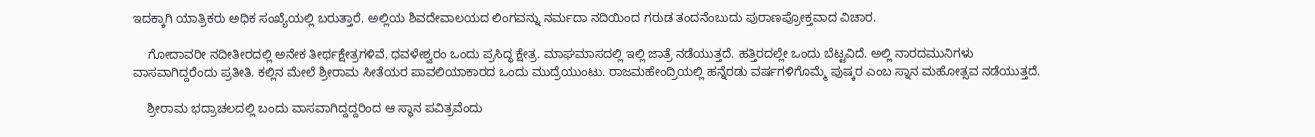ಇದಕ್ಕಾಗಿ ಯಾತ್ರಿಕರು ಅಧಿಕ ಸಂಖ್ಯೆಯಲ್ಲಿ ಬರುತ್ತಾರೆ. ಅಲ್ಲಿಯ ಶಿವದೇವಾಲಯದ ಲಿಂಗವನ್ನು ನರ್ಮದಾ ನದಿಯಿಂದ ಗರುಡ ತಂದನೆಂಬುದು ಪುರಾಣಪ್ರೋಕ್ತವಾದ ವಿಚಾರ.

    ಗೋದಾವರೀ ನದೀತೀರದಲ್ಲಿ ಅನೇಕ ತೀರ್ಥಕ್ಷೇತ್ರಗಳಿವೆ. ಧವಳೇಶ್ವರಂ ಒಂದು ಪ್ರಸಿದ್ಧ ಕ್ಷೇತ್ರ. ಮಾಘಮಾಸದಲ್ಲಿ ಇಲ್ಲಿ ಜಾತ್ರೆ ನಡೆಯುತ್ತದೆ. ಹತ್ತಿರದಲ್ಲೇ ಒಂದು ಬೆಟ್ಟವಿದೆ. ಅಲ್ಲಿ ನಾರದಮುನಿಗಳು ವಾಸವಾಗಿದ್ದರೆಂದು ಪ್ರತೀತಿ. ಕಲ್ಲಿನ ಮೇಲೆ ಶ್ರೀರಾಮ ಸೀತೆಯರ ಪಾವಲಿಯಾಕಾರದ ಒಂದು ಮುದ್ರೆಯುಂಟು. ರಾಜಮಹೇಂದ್ರಿಯಲ್ಲಿ ಹನ್ನೆರಡು ವರ್ಷಗಳಿಗೊಮ್ಮೆ ಪುಷ್ಕರ ಎಂಬ ಸ್ನಾನ ಮಹೋತ್ಸವ ನಡೆಯುತ್ತದೆ.

    ಶ್ರೀರಾಮ ಭದ್ರಾಚಲದಲ್ಲಿ ಬಂದು ವಾಸವಾಗಿದ್ದದ್ದರಿಂದ ಆ ಸ್ಥಾನ ಪವಿತ್ರವೆಂದು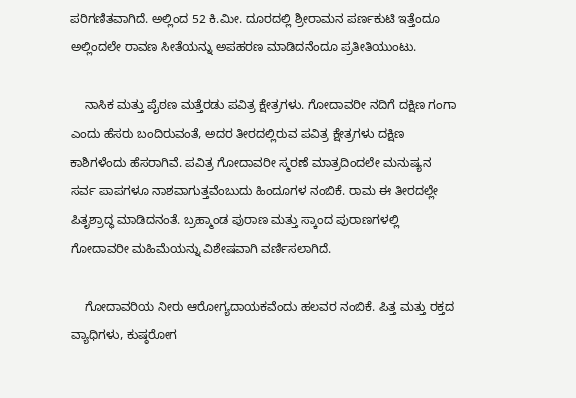ಪರಿಗಣಿತವಾಗಿದೆ. ಅಲ್ಲಿಂದ 52 ಕಿ.ಮೀ. ದೂರದಲ್ಲಿ ಶ್ರೀರಾಮನ ಪರ್ಣಕುಟಿ ಇತ್ತೆಂದೂ ಅಲ್ಲಿಂದಲೇ ರಾವಣ ಸೀತೆಯನ್ನು ಅಪಹರಣ ಮಾಡಿದನೆಂದೂ ಪ್ರತೀತಿಯುಂಟು.

    ನಾಸಿಕ ಮತ್ತು ಪೈಠಣ ಮತ್ತೆರಡು ಪವಿತ್ರ ಕ್ಷೇತ್ರಗಳು. ಗೋದಾವರೀ ನದಿಗೆ ದಕ್ಷಿಣ ಗಂಗಾ ಎಂದು ಹೆಸರು ಬಂದಿರುವಂತೆ, ಅದರ ತೀರದಲ್ಲಿರುವ ಪವಿತ್ರ ಕ್ಷೇತ್ರಗಳು ದಕ್ಷಿಣ ಕಾಶಿಗಳೆಂದು ಹೆಸರಾಗಿವೆ. ಪವಿತ್ರ ಗೋದಾವರೀ ಸ್ಮರಣೆ ಮಾತ್ರದಿಂದಲೇ ಮನುಷ್ಯನ ಸರ್ವ ಪಾಪಗಳೂ ನಾಶವಾಗುತ್ತವೆಂಬುದು ಹಿಂದೂಗಳ ನಂಬಿಕೆ. ರಾಮ ಈ ತೀರದಲ್ಲೇ ಪಿತೃಶ್ರಾದ್ಧ ಮಾಡಿದನಂತೆ. ಬ್ರಹ್ಮಾಂಡ ಪುರಾಣ ಮತ್ತು ಸ್ಕಾಂದ ಪುರಾಣಗಳಲ್ಲಿ ಗೋದಾವರೀ ಮಹಿಮೆಯನ್ನು ವಿಶೇಷವಾಗಿ ವರ್ಣಿಸಲಾಗಿದೆ.

    ಗೋದಾವರಿಯ ನೀರು ಆರೋಗ್ಯದಾಯಕವೆಂದು ಹಲವರ ನಂಬಿಕೆ. ಪಿತ್ತ ಮತ್ತು ರಕ್ತದ ವ್ಯಾಧಿಗಳು, ಕುಷ್ಠರೋಗ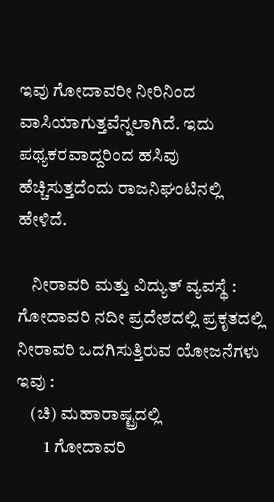ಇವು ಗೋದಾವರೀ ನೀರಿನಿಂದ ವಾಸಿಯಾಗುತ್ತವೆನ್ನಲಾಗಿದೆ. ಇದು ಪಥ್ಯಕರವಾದ್ದರಿಂದ ಹಸಿವು ಹೆಚ್ಚಿಸುತ್ತದೆಂದು ರಾಜನಿಘಂಟಿನಲ್ಲಿ ಹೇಳಿದೆ.

    ನೀರಾವರಿ ಮತ್ತು ವಿದ್ಯುತ್ ವ್ಯವಸ್ಥೆ : ಗೋದಾವರಿ ನದೀ ಪ್ರದೇಶದಲ್ಲಿ ಪ್ರಕೃತದಲ್ಲಿ ನೀರಾವರಿ ಒದಗಿಸುತ್ತಿರುವ ಯೋಜನೆಗಳು ಇವು :
    (ಚಿ) ಮಹಾರಾಷ್ಟ್ರದಲ್ಲಿ
        1 ಗೋದಾವರಿ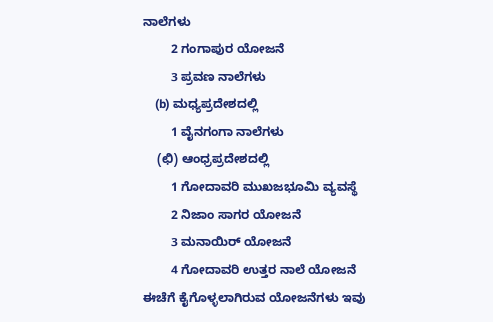ನಾಲೆಗಳು
        2 ಗಂಗಾಪುರ ಯೋಜನೆ
        3 ಪ್ರವಣ ನಾಲೆಗಳು
    (b) ಮಧ್ಯಪ್ರದೇಶದಲ್ಲಿ
        1 ವೈನಗಂಗಾ ನಾಲೆಗಳು
    (ಛಿ) ಆಂಧ್ರಪ್ರದೇಶದಲ್ಲಿ
        1 ಗೋದಾವರಿ ಮುಖಜಭೂಮಿ ವ್ಯವಸ್ಥೆ
        2 ನಿಜಾಂ ಸಾಗರ ಯೋಜನೆ
        3 ಮನಾಯಿರ್ ಯೋಜನೆ
        4 ಗೋದಾವರಿ ಉತ್ತರ ನಾಲೆ ಯೋಜನೆ
ಈಚೆಗೆ ಕೈಗೊಳ್ಳಲಾಗಿರುವ ಯೋಜನೆಗಳು ಇವು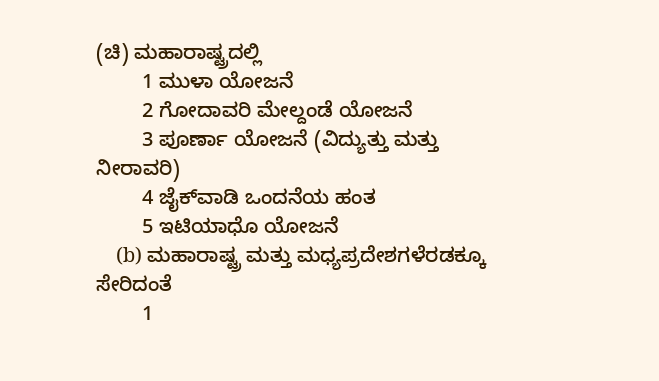(ಚಿ) ಮಹಾರಾಷ್ಟ್ರದಲ್ಲಿ
        1 ಮುಳಾ ಯೋಜನೆ
        2 ಗೋದಾವರಿ ಮೇಲ್ದಂಡೆ ಯೋಜನೆ
        3 ಪೂರ್ಣಾ ಯೋಜನೆ (ವಿದ್ಯುತ್ತು ಮತ್ತು ನೀರಾವರಿ)
        4 ಜೈಕ್‍ವಾಡಿ ಒಂದನೆಯ ಹಂತ
        5 ಇಟಿಯಾಧೊ ಯೋಜನೆ
    (b) ಮಹಾರಾಷ್ಟ್ರ ಮತ್ತು ಮಧ್ಯಪ್ರದೇಶಗಳೆರಡಕ್ಕೂ ಸೇರಿದಂತೆ
        1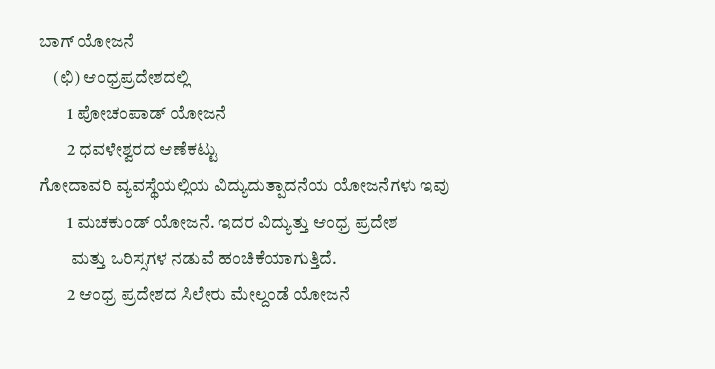ಬಾಗ್ ಯೋಜನೆ
    (ಛಿ) ಆಂಧ್ರಪ್ರದೇಶದಲ್ಲಿ
        1 ಪೋಚಂಪಾಡ್ ಯೋಜನೆ
        2 ಧವಳೇಶ್ವರದ ಆಣೆಕಟ್ಟು
ಗೋದಾವರಿ ವ್ಯವಸ್ಥೆಯಲ್ಲಿಯ ವಿದ್ಯುದುತ್ಪಾದನೆಯ ಯೋಜನೆಗಳು ಇವು
        1 ಮಚಕುಂಡ್ ಯೋಜನೆ. ಇದರ ವಿದ್ಯುತ್ತು ಆಂಧ್ರ ಪ್ರದೇಶ
         ಮತ್ತು ಒರಿಸ್ಸಗಳ ನಡುವೆ ಹಂಚಿಕೆಯಾಗುತ್ತಿದೆ.
        2 ಆಂಧ್ರ ಪ್ರದೇಶದ ಸಿಲೇರು ಮೇಲ್ದಂಡೆ ಯೋಜನೆ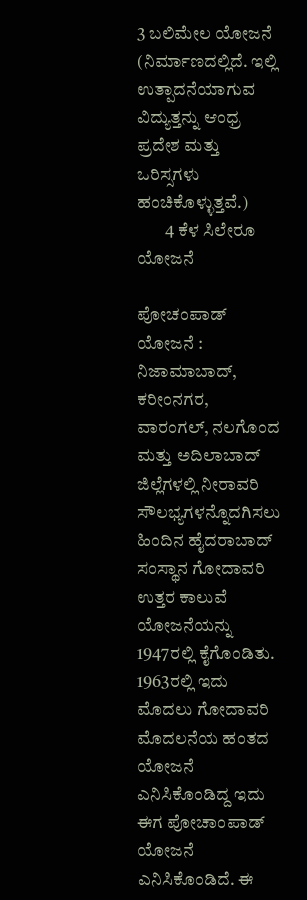3 ಬಲಿಮೇಲ ಯೋಜನೆ (ನಿರ್ಮಾಣದಲ್ಲಿದೆ. ಇಲ್ಲಿ ಉತ್ಪಾದನೆಯಾಗುವ                 ವಿದ್ಯುತ್ತನ್ನು ಆಂಧ್ರ ಪ್ರದೇಶ ಮತ್ತು ಒರಿಸ್ಸಗಳು ಹಂಚಿಕೊಳ್ಳುತ್ತವೆ.)
        4 ಕೆಳ ಸಿಲೇರೂ ಯೋಜನೆ

ಪೋಚಂಪಾಡ್ ಯೋಜನೆ : ನಿಜಾಮಾಬಾದ್, ಕರೀಂನಗರ, ವಾರಂಗಲ್, ನಲಗೊಂದ ಮತ್ತು ಅದಿಲಾಬಾದ್ ಜಿಲ್ಲೆಗಳಲ್ಲಿ ನೀರಾವರಿ ಸೌಲಭ್ಯಗಳನ್ನೊದಗಿಸಲು ಹಿಂದಿನ ಹೈದರಾಬಾದ್ ಸಂಸ್ಥಾನ ಗೋದಾವರಿ ಉತ್ತರ ಕಾಲುವೆ ಯೋಜನೆಯನ್ನು 1947ರಲ್ಲಿ ಕೈಗೊಂಡಿತು. 1963ರಲ್ಲಿ ಇದು ಮೊದಲು ಗೋದಾವರಿ ಮೊದಲನೆಯ ಹಂತದ ಯೋಜನೆ ಎನಿಸಿಕೊಂಡಿದ್ದ ಇದು ಈಗ ಪೋಚಾಂಪಾಡ್ ಯೋಜನೆ ಎನಿಸಿಕೊಂಡಿದೆ. ಈ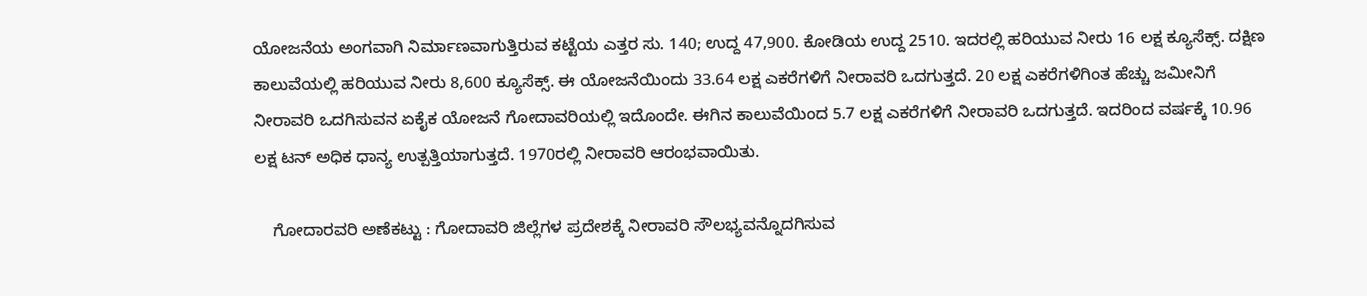ಯೋಜನೆಯ ಅಂಗವಾಗಿ ನಿರ್ಮಾಣವಾಗುತ್ತಿರುವ ಕಟ್ಟೆಯ ಎತ್ತರ ಸು. 140; ಉದ್ದ 47,900. ಕೋಡಿಯ ಉದ್ದ 2510. ಇದರಲ್ಲಿ ಹರಿಯುವ ನೀರು 16 ಲಕ್ಷ ಕ್ಯೂಸೆಕ್ಸ್. ದಕ್ಷಿಣ ಕಾಲುವೆಯಲ್ಲಿ ಹರಿಯುವ ನೀರು 8,600 ಕ್ಯೂಸೆಕ್ಸ್. ಈ ಯೋಜನೆಯಿಂದು 33.64 ಲಕ್ಷ ಎಕರೆಗಳಿಗೆ ನೀರಾವರಿ ಒದಗುತ್ತದೆ. 20 ಲಕ್ಷ ಎಕರೆಗಳಿಗಿಂತ ಹೆಚ್ಚು ಜಮೀನಿಗೆ ನೀರಾವರಿ ಒದಗಿಸುವನ ಏಕೈಕ ಯೋಜನೆ ಗೋದಾವರಿಯಲ್ಲಿ ಇದೊಂದೇ. ಈಗಿನ ಕಾಲುವೆಯಿಂದ 5.7 ಲಕ್ಷ ಎಕರೆಗಳಿಗೆ ನೀರಾವರಿ ಒದಗುತ್ತದೆ. ಇದರಿಂದ ವರ್ಷಕ್ಕೆ 10.96 ಲಕ್ಷ ಟನ್ ಅಧಿಕ ಧಾನ್ಯ ಉತ್ಪತ್ತಿಯಾಗುತ್ತದೆ. 1970ರಲ್ಲಿ ನೀರಾವರಿ ಆರಂಭವಾಯಿತು.

    ಗೋದಾರವರಿ ಅಣೆಕಟ್ಟು : ಗೋದಾವರಿ ಜಿಲ್ಲೆಗಳ ಪ್ರದೇಶಕ್ಕೆ ನೀರಾವರಿ ಸೌಲಭ್ಯವನ್ನೊದಗಿಸುವ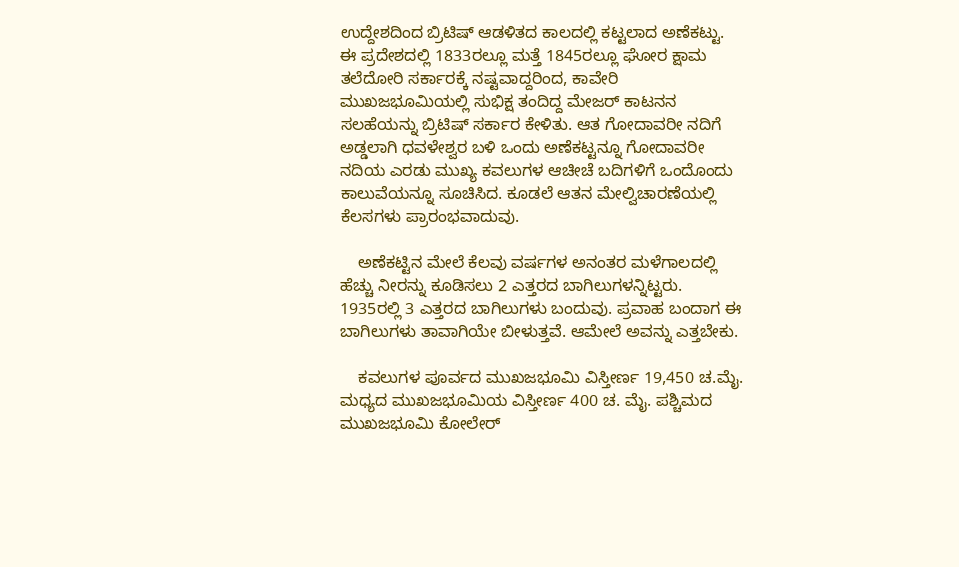ಉದ್ದೇಶದಿಂದ ಬ್ರಿಟಿಷ್ ಆಡಳಿತದ ಕಾಲದಲ್ಲಿ ಕಟ್ಟಲಾದ ಅಣೆಕಟ್ಟು. ಈ ಪ್ರದೇಶದಲ್ಲಿ 1833ರಲ್ಲೂ ಮತ್ತೆ 1845ರಲ್ಲೂ ಘೋರ ಕ್ಷಾಮ ತಲೆದೋರಿ ಸರ್ಕಾರಕ್ಕೆ ನಷ್ಟವಾದ್ದರಿಂದ, ಕಾವೇರಿ ಮುಖಜಭೂಮಿಯಲ್ಲಿ ಸುಭಿಕ್ಷ ತಂದಿದ್ದ ಮೇಜರ್ ಕಾಟನನ ಸಲಹೆಯನ್ನು ಬ್ರಿಟಿಷ್ ಸರ್ಕಾರ ಕೇಳಿತು. ಆತ ಗೋದಾವರೀ ನದಿಗೆ ಅಡ್ಡಲಾಗಿ ಧವಳೇಶ್ವರ ಬಳಿ ಒಂದು ಅಣೆಕಟ್ಟನ್ನೂ ಗೋದಾವರೀ ನದಿಯ ಎರಡು ಮುಖ್ಯ ಕವಲುಗಳ ಆಚೀಚೆ ಬದಿಗಳಿಗೆ ಒಂದೊಂದು ಕಾಲುವೆಯನ್ನೂ ಸೂಚಿಸಿದ. ಕೂಡಲೆ ಆತನ ಮೇಲ್ವಿಚಾರಣೆಯಲ್ಲಿ ಕೆಲಸಗಳು ಪ್ರಾರಂಭವಾದುವು.

    ಅಣೆಕಟ್ಟಿನ ಮೇಲೆ ಕೆಲವು ವರ್ಷಗಳ ಅನಂತರ ಮಳೆಗಾಲದಲ್ಲಿ ಹೆಚ್ಚು ನೀರನ್ನು ಕೂಡಿಸಲು 2 ಎತ್ತರದ ಬಾಗಿಲುಗಳನ್ನಿಟ್ಟರು. 1935ರಲ್ಲಿ 3 ಎತ್ತರದ ಬಾಗಿಲುಗಳು ಬಂದುವು. ಪ್ರವಾಹ ಬಂದಾಗ ಈ ಬಾಗಿಲುಗಳು ತಾವಾಗಿಯೇ ಬೀಳುತ್ತವೆ. ಆಮೇಲೆ ಅವನ್ನು ಎತ್ತಬೇಕು.

    ಕವಲುಗಳ ಪೂರ್ವದ ಮುಖಜಭೂಮಿ ವಿಸ್ತೀರ್ಣ 19,450 ಚ.ಮೈ. ಮಧ್ಯದ ಮುಖಜಭೂಮಿಯ ವಿಸ್ತೀರ್ಣ 400 ಚ. ಮೈ. ಪಶ್ಚಿಮದ ಮುಖಜಭೂಮಿ ಕೋಲೇರ್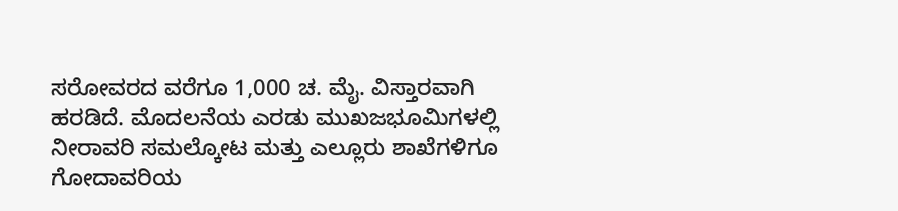ಸರೋವರದ ವರೆಗೂ 1,000 ಚ. ಮೈ. ವಿಸ್ತಾರವಾಗಿ ಹರಡಿದೆ. ಮೊದಲನೆಯ ಎರಡು ಮುಖಜಭೂಮಿಗಳಲ್ಲಿ ನೀರಾವರಿ ಸಮಲ್ಕೋಟ ಮತ್ತು ಎಲ್ಲೂರು ಶಾಖೆಗಳಿಗೂ ಗೋದಾವರಿಯ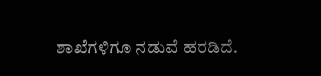ಶಾಖೆಗಳಿಗೂ ನಡುವೆ ಹರಡಿದೆ.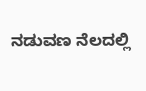ನಡುವಣ ನೆಲದಲ್ಲಿ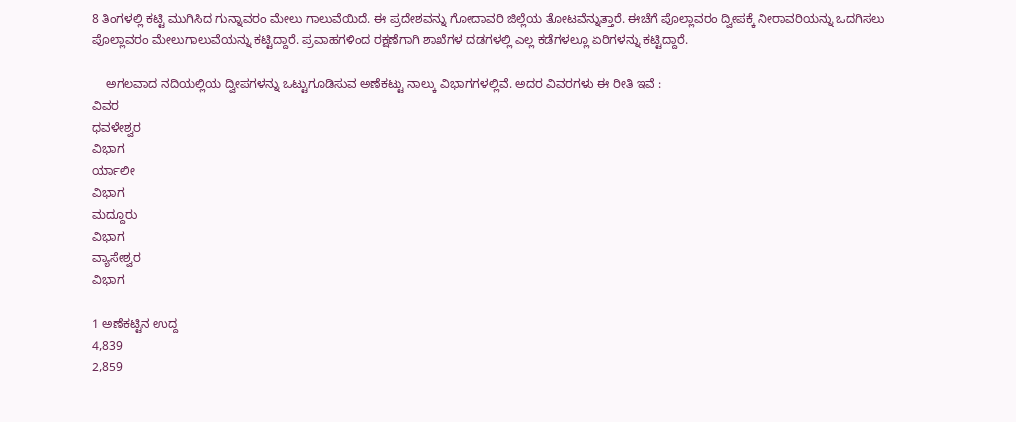8 ತಿಂಗಳಲ್ಲಿ ಕಟ್ಟಿ ಮುಗಿಸಿದ ಗುನ್ನಾವರಂ ಮೇಲು ಗಾಲುವೆಯಿದೆ. ಈ ಪ್ರದೇಶವನ್ನು ಗೋದಾವರಿ ಜಿಲ್ಲೆಯ ತೋಟವೆನ್ನುತ್ತಾರೆ. ಈಚೆಗೆ ಪೊಲ್ಲಾವರಂ ದ್ವೀಪಕ್ಕೆ ನೀರಾವರಿಯನ್ನು ಒದಗಿಸಲು ಪೊಲ್ಲಾವರಂ ಮೇಲುಗಾಲುವೆಯನ್ನು ಕಟ್ಟಿದ್ದಾರೆ. ಪ್ರವಾಹಗಳಿಂದ ರಕ್ಷಣೆಗಾಗಿ ಶಾಖೆಗಳ ದಡಗಳಲ್ಲಿ ಎಲ್ಲ ಕಡೆಗಳಲ್ಲೂ ಏರಿಗಳನ್ನು ಕಟ್ಟಿದ್ದಾರೆ.

    ಅಗಲವಾದ ನದಿಯಲ್ಲಿಯ ದ್ವೀಪಗಳನ್ನು ಒಟ್ಟುಗೂಡಿಸುವ ಅಣೆಕಟ್ಟು ನಾಲ್ಕು ವಿಭಾಗಗಳಲ್ಲಿವೆ. ಅದರ ವಿವರಗಳು ಈ ರೀತಿ ಇವೆ :
ವಿವರ
ಧವಳೇಶ್ವರ
ವಿಭಾಗ
ರ್ಯಾಲೀ
ವಿಭಾಗ
ಮದ್ದೂರು
ವಿಭಾಗ
ವ್ಯಾಸೇಶ್ವರ
ವಿಭಾಗ

1 ಅಣೆಕಟ್ಟಿನ ಉದ್ದ
4,839
2,859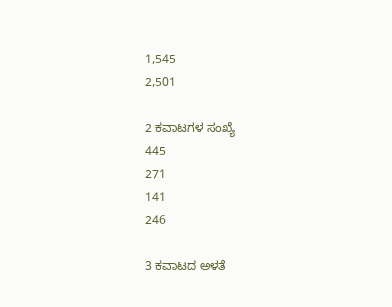1,545
2,501

2 ಕವಾಟಗಳ ಸಂಖ್ಯೆ
445
271
141
246

3 ಕವಾಟದ ಅಳತೆ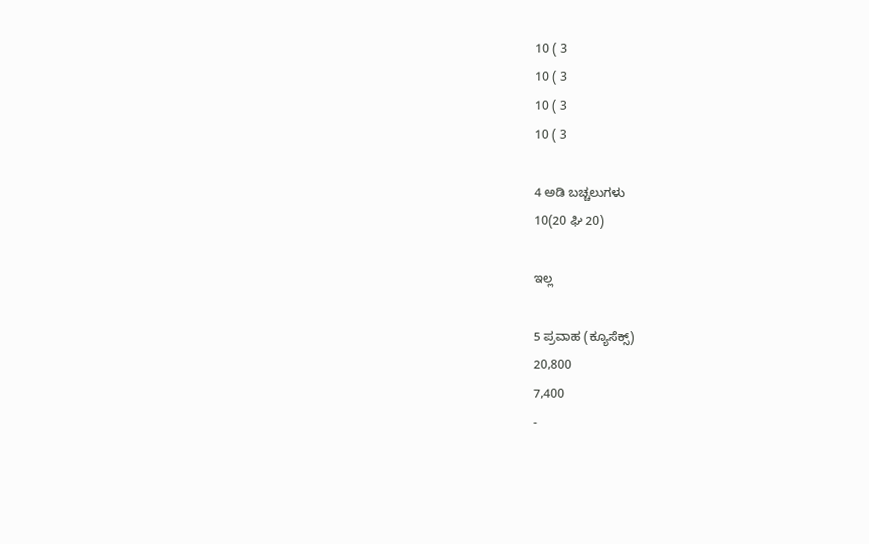10 ( 3
10 ( 3
10 ( 3
10 ( 3

4 ಅಡಿ ಬಚ್ಚಲುಗಳು
10(20 ಘಿ 20)

ಇಲ್ಲ

5 ಪ್ರವಾಹ (ಕ್ಯೂಸೆಕ್ಸ್)
20,800
7,400
-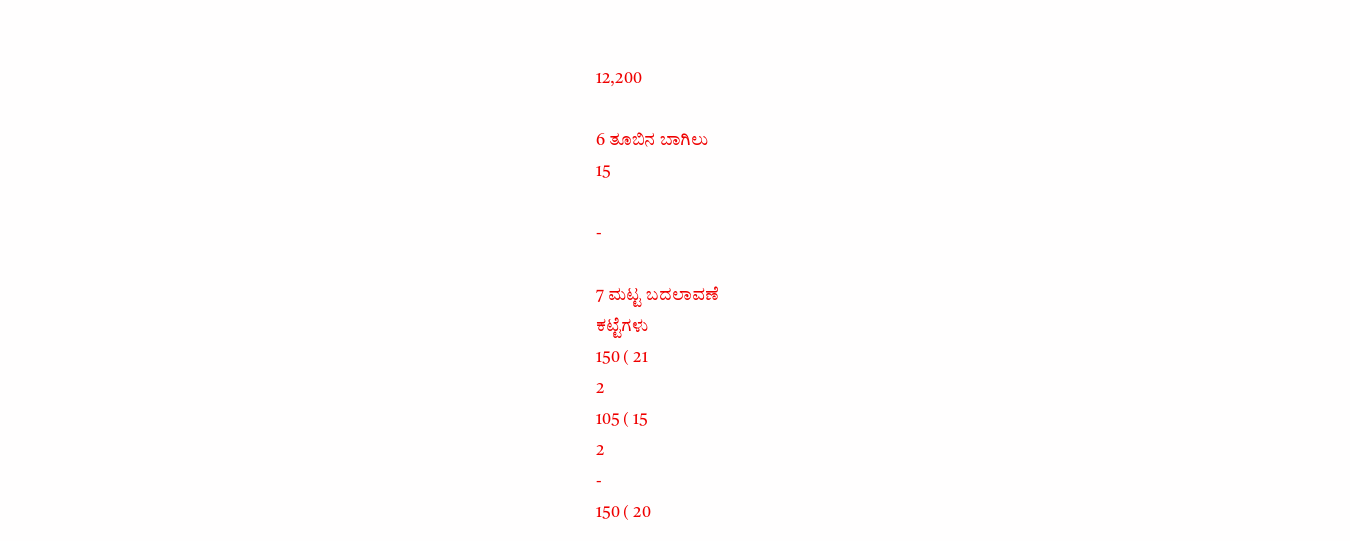12,200

6 ತೂಬಿನ ಬಾಗಿಲು
15

-

7 ಮಟ್ಟ ಬದಲಾವಣೆ
ಕಟ್ಟೆಗಳು
150 ( 21
2
105 ( 15
2
-
150 ( 20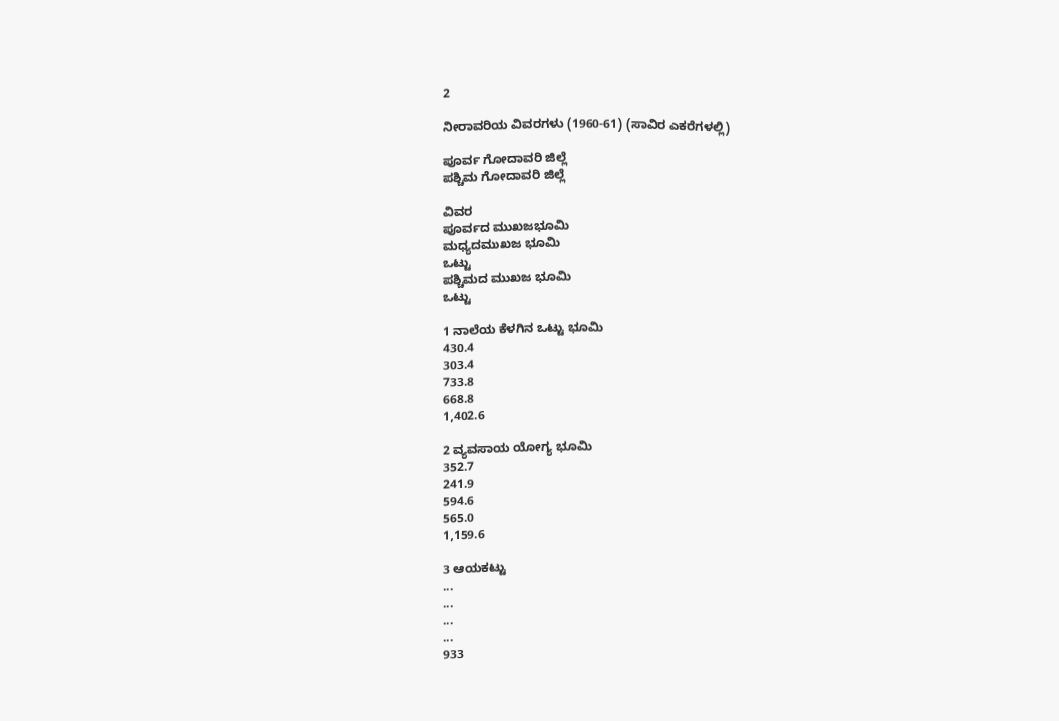2

ನೀರಾವರಿಯ ವಿವರಗಳು (1960-61) (ಸಾವಿರ ಎಕರೆಗಳಲ್ಲಿ)

ಪೂರ್ವ ಗೋದಾವರಿ ಜಿಲ್ಲೆ
ಪಶ್ಚಿಮ ಗೋದಾವರಿ ಜಿಲ್ಲೆ

ವಿವರ
ಪೂರ್ವದ ಮುಖಜಭೂಮಿ
ಮಧ್ಯದಮುಖಜ ಭೂಮಿ
ಒಟ್ಟು
ಪಶ್ಚಿಮದ ಮುಖಜ ಭೂಮಿ
ಒಟ್ಟು

1 ನಾಲೆಯ ಕೆಳಗಿನ ಒಟ್ಟು ಭೂಮಿ
430.4
303.4
733.8
668.8
1,402.6

2 ವ್ಯವಸಾಯ ಯೋಗ್ಯ ಭೂಮಿ
352.7
241.9
594.6
565.0
1,159.6

3 ಆಯಕಟ್ಟು
...
...
...
...
933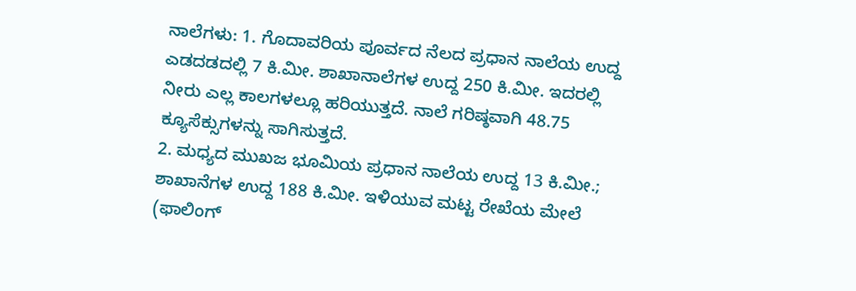ನಾಲೆಗಳು: 1. ಗೊದಾವರಿಯ ಪೂರ್ವದ ನೆಲದ ಪ್ರಧಾನ ನಾಲೆಯ ಉದ್ದ ಎಡದಡದಲ್ಲಿ 7 ಕಿ.ಮೀ. ಶಾಖಾನಾಲೆಗಳ ಉದ್ದ 250 ಕಿ.ಮೀ. ಇದರಲ್ಲಿ ನೀರು ಎಲ್ಲ ಕಾಲಗಳಲ್ಲೂ ಹರಿಯುತ್ತದೆ. ನಾಲೆ ಗರಿಷ್ಠವಾಗಿ 48.75 ಕ್ಯೂಸೆಕ್ಸುಗಳನ್ನು ಸಾಗಿಸುತ್ತದೆ.
2. ಮಧ್ಯದ ಮುಖಜ ಭೂಮಿಯ ಪ್ರಧಾನ ನಾಲೆಯ ಉದ್ದ 13 ಕಿ.ಮೀ.; ಶಾಖಾನೆಗಳ ಉದ್ದ 188 ಕಿ.ಮೀ. ಇಳಿಯುವ ಮಟ್ಟ ರೇಖೆಯ ಮೇಲೆ (ಫಾಲಿಂಗ್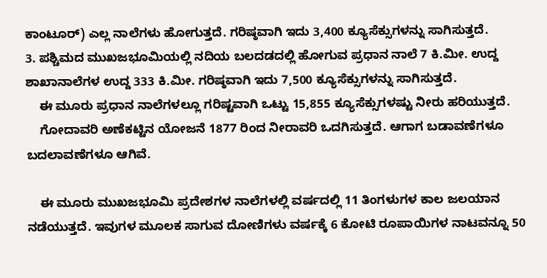ಕಾಂಟೂರ್) ಎಲ್ಲ ನಾಲೆಗಳು ಹೋಗುತ್ತದೆ. ಗರಿಷ್ಠವಾಗಿ ಇದು 3,400 ಕ್ಯೂಸೆಕ್ಸುಗಳನ್ನು ಸಾಗಿಸುತ್ತದೆ.
3. ಪಶ್ಚಿಮದ ಮುಖಜಭೂಮಿಯಲ್ಲಿ ನದಿಯ ಬಲದಡದಲ್ಲಿ ಹೋಗುವ ಪ್ರಧಾನ ನಾಲೆ 7 ಕಿ.ಮೀ. ಉದ್ದ ಶಾಖಾನಾಲೆಗಳ ಉದ್ದ 333 ಕಿ.ಮೀ. ಗರಿಷ್ಠವಾಗಿ ಇದು 7,500 ಕ್ಯೂಸೆಕ್ಸುಗಳನ್ನು ಸಾಗಿಸುತ್ತದೆ.
    ಈ ಮೂರು ಪ್ರಧಾನ ನಾಲೆಗಳಲ್ಲೂ ಗರಿಷ್ಟವಾಗಿ ಒಟ್ಟು 15,855 ಕ್ಯೂಸೆಕ್ಸುಗಳಷ್ಟು ನೀರು ಹರಿಯುತ್ತದೆ.
    ಗೋದಾವರಿ ಅಣೆಕಟ್ಟಿನ ಯೋಜನೆ 1877 ರಿಂದ ನೀರಾವರಿ ಒದಗಿಸುತ್ತದೆ. ಆಗಾಗ ಬಡಾವಣೆಗಳೂ ಬದಲಾವಣೆಗಳೂ ಆಗಿವೆ.

    ಈ ಮೂರು ಮುಖಜಭೂಮಿ ಪ್ರದೇಶಗಳ ನಾಲೆಗಳಲ್ಲಿ ವರ್ಷದಲ್ಲಿ 11 ತಿಂಗಳುಗಳ ಕಾಲ ಜಲಯಾನ ನಡೆಯುತ್ತದೆ. ಇವುಗಳ ಮೂಲಕ ಸಾಗುವ ದೋಣಿಗಳು ವರ್ಷಕ್ಕೆ 6 ಕೋಟಿ ರೂಪಾಯಿಗಳ ನಾಟವನ್ನೂ 50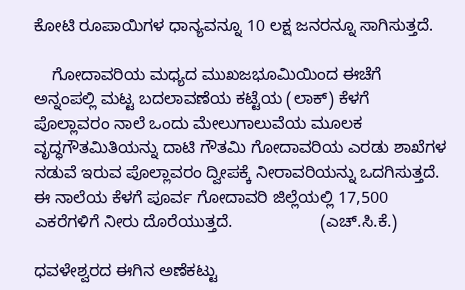ಕೋಟಿ ರೂಪಾಯಿಗಳ ಧಾನ್ಯವನ್ನೂ 10 ಲಕ್ಷ ಜನರನ್ನೂ ಸಾಗಿಸುತ್ತದೆ.

    ಗೋದಾವರಿಯ ಮಧ್ಯದ ಮುಖಜಭೂಮಿಯಿಂದ ಈಚೆಗೆ ಅನ್ನಂಪಲ್ಲಿ ಮಟ್ಟ ಬದಲಾವಣೆಯ ಕಟ್ಟೆಯ (ಲಾಕ್) ಕೆಳಗೆ ಪೊಲ್ಲಾವರಂ ನಾಲೆ ಒಂದು ಮೇಲುಗಾಲುವೆಯ ಮೂಲಕ ವೃದ್ಧಗೌತಮಿತಿಯನ್ನು ದಾಟಿ ಗೌತಮಿ ಗೋದಾವರಿಯ ಎರಡು ಶಾಖೆಗಳ ನಡುವೆ ಇರುವ ಪೊಲ್ಲಾವರಂ ದ್ವೀಪಕ್ಕೆ ನೀರಾವರಿಯನ್ನು ಒದಗಿಸುತ್ತದೆ. ಈ ನಾಲೆಯ ಕೆಳಗೆ ಪೂರ್ವ ಗೋದಾವರಿ ಜಿಲ್ಲೆಯಲ್ಲಿ 17,500 ಎಕರೆಗಳಿಗೆ ನೀರು ದೊರೆಯುತ್ತದೆ.                   (ಎಚ್.ಸಿ.ಕೆ.)

ಧವಳೇಶ್ವರದ ಈಗಿನ ಅಣೆಕಟ್ಟು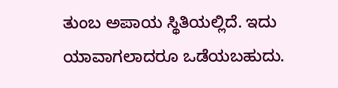ತುಂಬ ಅಪಾಯ ಸ್ಥಿತಿಯಲ್ಲಿದೆ. ಇದು ಯಾವಾಗಲಾದರೂ ಒಡೆಯಬಹುದು.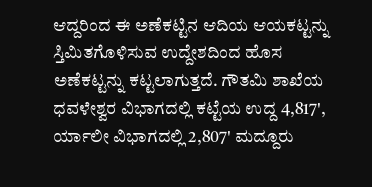ಆದ್ದರಿಂದ ಈ ಅಣೆಕಟ್ಟಿನ ಆದಿಯ ಆಯಕಟ್ಟನ್ನು ಸ್ತಿಮಿತಗೊಳಿಸುವ ಉದ್ದೇಶದಿಂದ ಹೊಸ ಅಣೆಕಟ್ಟನ್ನು ಕಟ್ಟಲಾಗುತ್ತದೆ. ಗೌತಮಿ ಶಾಖೆಯ ಧವಳೇಶ್ವರ ವಿಭಾಗದಲ್ಲಿ ಕಟ್ಟೆಯ ಉದ್ದ 4,817', ರ್ಯಾಲೀ ವಿಭಾಗದಲ್ಲಿ 2,807' ಮದ್ದೂರು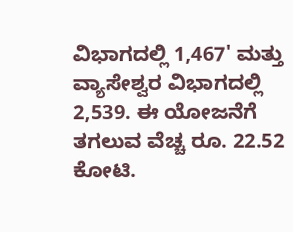ವಿಭಾಗದಲ್ಲಿ 1,467' ಮತ್ತು ವ್ಯಾಸೇಶ್ವರ ವಿಭಾಗದಲ್ಲಿ 2,539. ಈ ಯೋಜನೆಗೆ ತಗಲುವ ವೆಚ್ಚ ರೂ. 22.52 ಕೋಟಿ.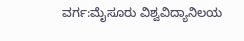ವರ್ಗ:ಮೈಸೂರು ವಿಶ್ವವಿದ್ಯಾನಿಲಯ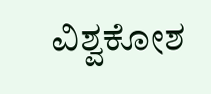ವಿಶ್ವಕೋಶ